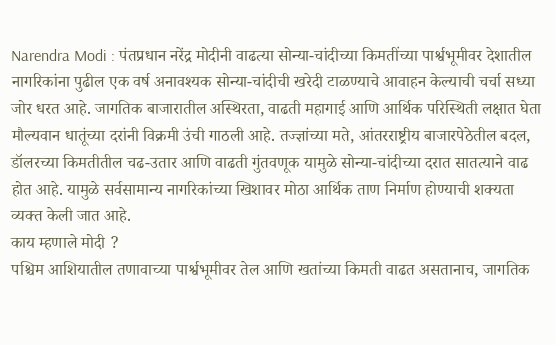Narendra Modi : पंतप्रधान नरेंद्र मोदीनी वाढत्या सोन्या-चांदीच्या किमतींच्या पार्श्वभूमीवर देशातील नागरिकांना पुढील एक वर्ष अनावश्यक सोन्या-चांदीची खरेदी टाळण्याचे आवाहन केल्याची चर्चा सध्या जोर धरत आहे. जागतिक बाजारातील अस्थिरता, वाढती महागाई आणि आर्थिक परिस्थिती लक्षात घेता मौल्यवान धातूंच्या दरांनी विक्रमी उंची गाठली आहे. तज्ज्ञांच्या मते, आंतरराष्ट्रीय बाजारपेठेतील बदल, डॉलरच्या किमतीतील चढ-उतार आणि वाढती गुंतवणूक यामुळे सोन्या-चांदीच्या दरात सातत्याने वाढ होत आहे. यामुळे सर्वसामान्य नागरिकांच्या खिशावर मोठा आर्थिक ताण निर्माण होण्याची शक्यता व्यक्त केली जात आहे.
काय म्हणाले मोदी ?
पश्चिम आशियातील तणावाच्या पार्श्वभूमीवर तेल आणि खतांच्या किमती वाढत असतानाच, जागतिक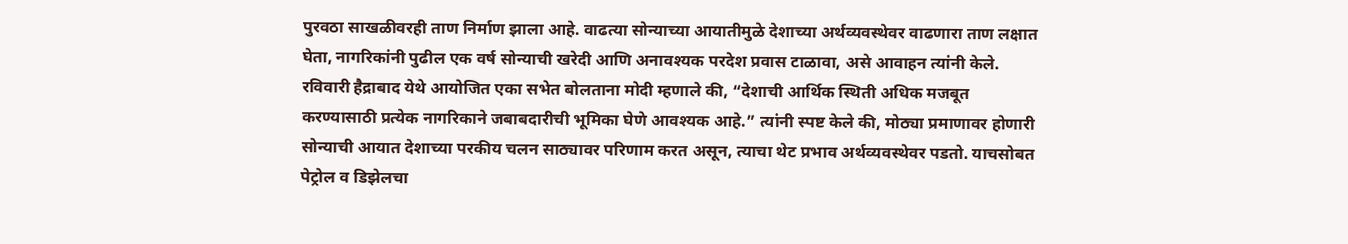पुरवठा साखळीवरही ताण निर्माण झाला आहे. वाढत्या सोन्याच्या आयातीमुळे देशाच्या अर्थव्यवस्थेवर वाढणारा ताण लक्षात घेता, नागरिकांनी पुढील एक वर्ष सोन्याची खरेदी आणि अनावश्यक परदेश प्रवास टाळावा, असे आवाहन त्यांनी केले. रविवारी हैद्राबाद येथे आयोजित एका सभेत बोलताना मोदी म्हणाले की, “देशाची आर्थिक स्थिती अधिक मजबूत करण्यासाठी प्रत्येक नागरिकाने जबाबदारीची भूमिका घेणे आवश्यक आहे.” त्यांनी स्पष्ट केले की, मोठ्या प्रमाणावर होणारी सोन्याची आयात देशाच्या परकीय चलन साठ्यावर परिणाम करत असून, त्याचा थेट प्रभाव अर्थव्यवस्थेवर पडतो. याचसोबत पेट्रोल व डिझेलचा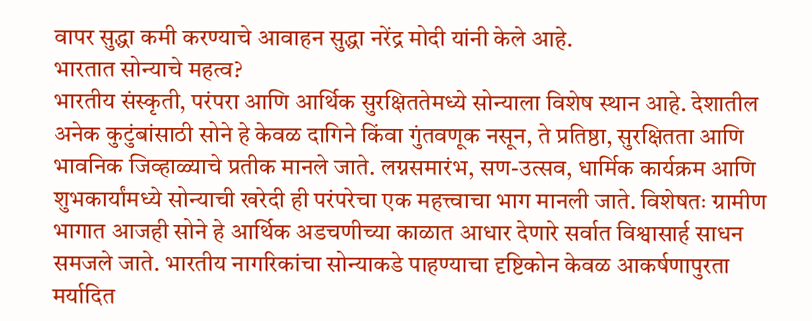वापर सुद्धा कमी करण्याचे आवाहन सुद्धा नरेंद्र मोदी यांनी केले आहे.
भारतात सोन्याचे महत्व?
भारतीय संस्कृती, परंपरा आणि आर्थिक सुरक्षिततेमध्ये सोन्याला विशेष स्थान आहे. देशातील अनेक कुटुंबांसाठी सोने हे केवळ दागिने किंवा गुंतवणूक नसून, ते प्रतिष्ठा, सुरक्षितता आणि भावनिक जिव्हाळ्याचे प्रतीक मानले जाते. लग्नसमारंभ, सण-उत्सव, धार्मिक कार्यक्रम आणि शुभकार्यांमध्ये सोन्याची खरेदी ही परंपरेचा एक महत्त्वाचा भाग मानली जाते. विशेषतः ग्रामीण भागात आजही सोने हे आर्थिक अडचणीच्या काळात आधार देणारे सर्वात विश्वासार्ह साधन समजले जाते. भारतीय नागरिकांचा सोन्याकडे पाहण्याचा दृष्टिकोन केवळ आकर्षणापुरता मर्यादित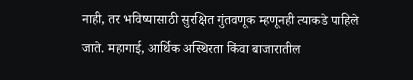नाही, तर भविष्यासाठी सुरक्षित गुंतवणूक म्हणूनही त्याकडे पाहिले जाते. महागाई, आर्थिक अस्थिरता किंवा बाजारातील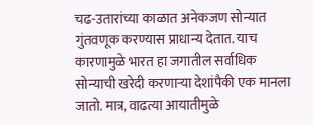चढ-उतारांच्या काळात अनेकजण सोन्यात गुंतवणूक करण्यास प्राधान्य देतात. याच कारणामुळे भारत हा जगातील सर्वाधिक सोन्याची खरेदी करणाऱ्या देशांपैकी एक मानला जातो. मात्र, वाढत्या आयातीमुळे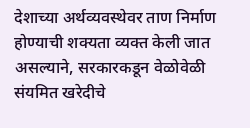देशाच्या अर्थव्यवस्थेवर ताण निर्माण होण्याची शक्यता व्यक्त केली जात असल्याने, सरकारकडून वेळोवेळी संयमित खरेदीचे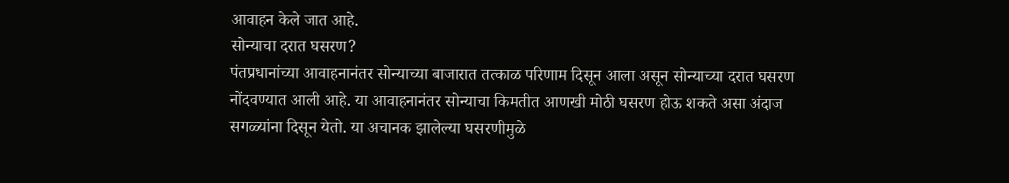आवाहन केले जात आहे.
सोन्याचा दरात घसरण?
पंतप्रधानांच्या आवाहनानंतर सोन्याच्या बाजारात तत्काळ परिणाम दिसून आला असून सोन्याच्या दरात घसरण नोंदवण्यात आली आहे. या आवाहनानंतर सोन्याचा किमतीत आणखी मोठी घसरण होऊ शकते असा अंदाज सगळ्यांना दिसून येतो. या अचानक झालेल्या घसरणीमुळे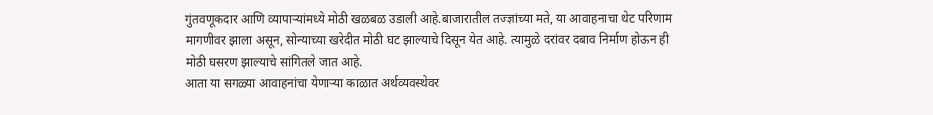गुंतवणूकदार आणि व्यापाऱ्यांमध्ये मोठी खळबळ उडाली आहे.बाजारातील तज्ज्ञांच्या मते, या आवाहनाचा थेट परिणाम मागणीवर झाला असून, सोन्याच्या खरेदीत मोठी घट झाल्याचे दिसून येत आहे. त्यामुळे दरांवर दबाव निर्माण होऊन ही मोठी घसरण झाल्याचे सांगितले जात आहे.
आता या सगळ्या आवाहनांचा येणाऱ्या काळात अर्थव्यवस्थेवर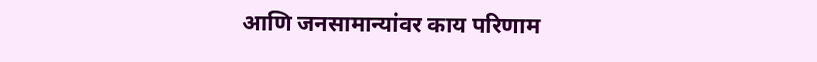आणि जनसामान्यांवर काय परिणाम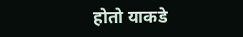होतो याकडे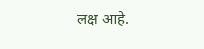लक्ष आहे.